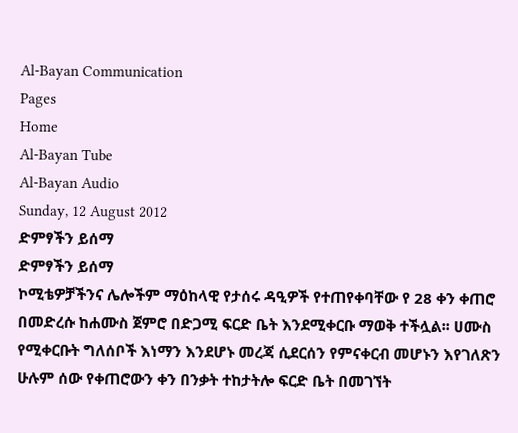Al-Bayan Communication
Pages
Home
Al-Bayan Tube
Al-Bayan Audio
Sunday, 12 August 2012
ድምፃችን ይሰማ
ድምፃችን ይሰማ
ኮሚቴዎቻችንና ሌሎችም ማዕከላዊ የታሰሩ ዳዒዎች የተጠየቀባቸው የ 28 ቀን ቀጠሮ በመድረሱ ከሐሙስ ጀምሮ በድጋሚ ፍርድ ቤት እንደሚቀርቡ ማወቅ ተችሏል፡፡ ሀሙስ የሚቀርቡት ግለሰቦች እነማን እንደሆኑ መረጃ ሲደርሰን የምናቀርብ መሆኑን እየገለጽን ሁሉም ሰው የቀጠሮውን ቀን በንቃት ተከታትሎ ፍርድ ቤት በመገኘት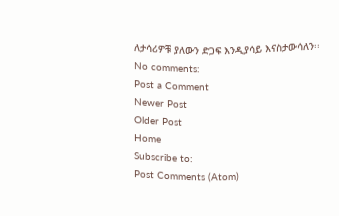ለታሳሪዎቹ ያለውን ድጋፍ እንዲያሳይ እናስታውሳለን፡፡
No comments:
Post a Comment
Newer Post
Older Post
Home
Subscribe to:
Post Comments (Atom)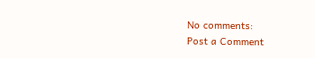No comments:
Post a Comment